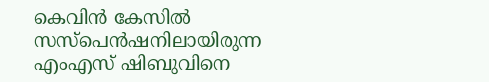കെവിന്‍ കേസില്‍ സസ്‌പെന്‍ഷനിലായിരുന്ന എംഎസ് ഷിബുവിനെ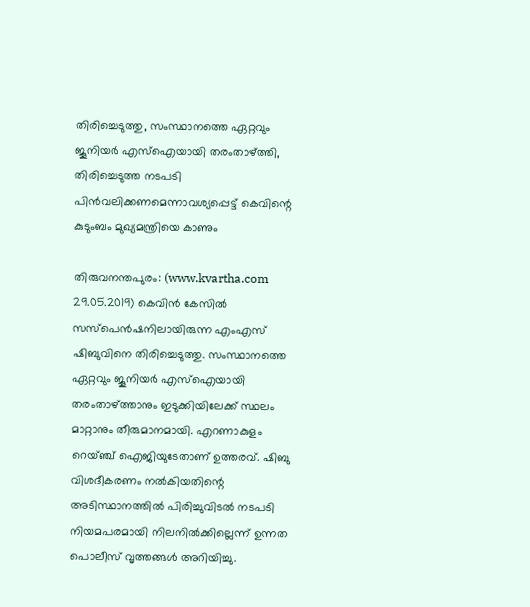തിരിച്ചെടുത്തു, സംസ്ഥാനത്തെ ഏറ്റവും ജൂനിയര്‍ എസ്‌ഐയായി തരംതാഴ്ത്തി, തിരിച്ചെടുത്ത നടപടി പിന്‍വലിക്കണമെന്നാവശ്യപ്പെട്ട് കെവിന്റെ കുടുംബം മുഖ്യമന്ത്രിയെ കാണും

തിരുവനന്തപുരം: (www.kvartha.com 29.05.2019) കെവിന്‍ കേസില്‍ സസ്‌പെന്‍ഷനിലായിരുന്ന എംഎസ് ഷിബുവിനെ തിരിച്ചെടുത്തു. സംസ്ഥാനത്തെ ഏറ്റവും ജൂനിയര്‍ എസ്‌ഐയായി തരംതാഴ്ത്താനും ഇടുക്കിയിലേക്ക് സ്ഥലം മാറ്റാനും തീരുമാനമായി. എറണാകുളം റെയ്ഞ്ച് ഐജിയുടേതാണ് ഉത്തരവ്. ഷിബു വിശദീകരണം നല്‍കിയതിന്റെ അടിസ്ഥാനത്തില്‍ പിരിച്ചുവിടല്‍ നടപടി നിയമപരമായി നിലനില്‍ക്കില്ലെന്ന് ഉന്നത പൊലീസ് വൃത്തങ്ങള്‍ അറിയിച്ചു.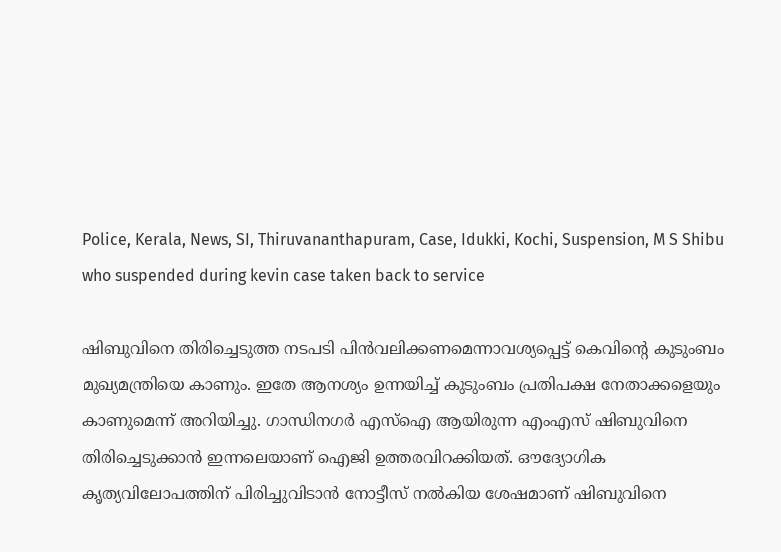Police, Kerala, News, SI, Thiruvananthapuram, Case, Idukki, Kochi, Suspension, M S Shibu who suspended during kevin case taken back to service

ഷിബുവിനെ തിരിച്ചെടുത്ത നടപടി പിന്‍വലിക്കണമെന്നാവശ്യപ്പെട്ട് കെവിന്റെ കുടുംബം മുഖ്യമന്ത്രിയെ കാണും. ഇതേ ആനശ്യം ഉന്നയിച്ച് കുടുംബം പ്രതിപക്ഷ നേതാക്കളെയും കാണുമെന്ന് അറിയിച്ചു. ഗാന്ധിനഗര്‍ എസ്‌ഐ ആയിരുന്ന എംഎസ് ഷിബുവിനെ തിരിച്ചെടുക്കാന്‍ ഇന്നലെയാണ് ഐജി ഉത്തരവിറക്കിയത്. ഔദ്യോഗിക കൃത്യവിലോപത്തിന് പിരിച്ചുവിടാന്‍ നോട്ടീസ് നല്‍കിയ ശേഷമാണ് ഷിബുവിനെ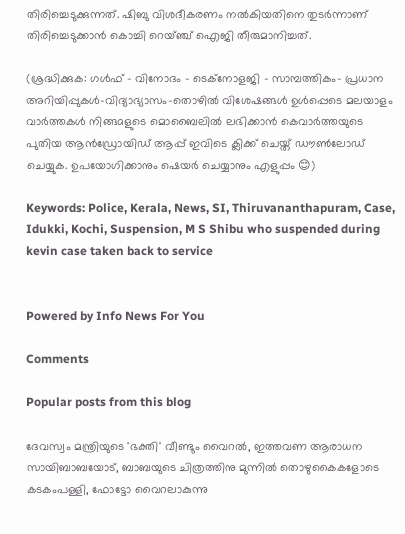തിരിച്ചെടുക്കുന്നത്. ഷിബു വിശദീകരണം നല്‍കിയതിനെ തുടര്‍ന്നാണ് തിരിച്ചെടുക്കാന്‍ കൊച്ചി റെയ്ഞ്ച് ഐജി തീരുമാനിച്ചത്.

(ശ്രദ്ധിക്കുക: ഗൾഫ് - വിനോദം - ടെക്നോളജി - സാമ്പത്തികം- പ്രധാന അറിയിപ്പുകൾ-വിദ്യാഭ്യാസം-തൊഴിൽ വിശേഷങ്ങൾ ഉൾപ്പെടെ മലയാളം വാർത്തകൾ നിങ്ങaളുടെ മൊബൈലിൽ ലഭിക്കാൻ കെവാർത്തയുടെ പുതിയ ആൻഡ്രോയിഡ് ആപ്പ് ഇവിടെ ക്ലിക്ക് ചെയ്ത് ഡൗൺലോഡ് ചെയ്യുക. ഉപയോഗിക്കാനും ഷെയർ ചെയ്യാനും എളുപ്പം 😊)

Keywords: Police, Kerala, News, SI, Thiruvananthapuram, Case, Idukki, Kochi, Suspension, M S Shibu who suspended during kevin case taken back to service


Powered by Info News For You

Comments

Popular posts from this blog

ദേവസ്വം മന്ത്രിയുടെ 'ഭക്തി' വീണ്ടും വൈറല്‍, ഇത്തവണ ആരാധന സായിബാബയോട്, ബാബയുടെ ചിത്രത്തിനു മുന്നില്‍ തൊഴുകൈകളോടെ കടകംപള്ളി, ഫോട്ടോ വൈറലാകുന്നു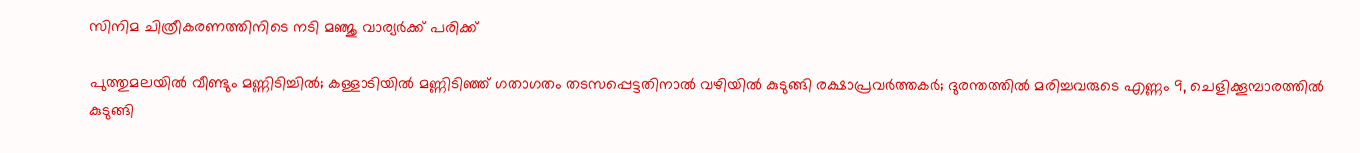സിനിമ ചിത്രീകരണത്തിനിടെ നടി മഞ്ജു വാര്യര്‍ക്ക് പരിക്ക്

പുത്തുമലയില്‍ വീണ്ടും മണ്ണിടിച്ചില്‍; കള്ളാടിയില്‍ മണ്ണിടിഞ്ഞ് ഗതാഗതം തടസപ്പെട്ടതിനാല്‍ വഴിയില്‍ കുടുങ്ങി രക്ഷാപ്രവര്‍ത്തകര്‍; ദുരന്തത്തില്‍ മരിച്ചവരുടെ എണ്ണം 9, ചെളിക്കൂമ്പാരത്തില്‍ കുടുങ്ങി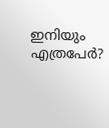ഇനിയും എത്രപേര്‍?